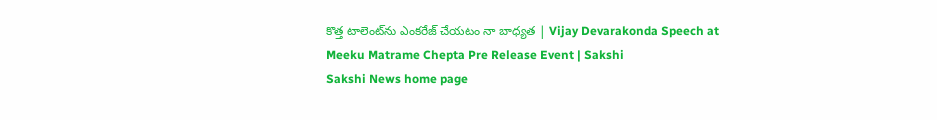కొత్త టాలెంట్‌ను ఎంకరేజ్‌ చేయటం నా బాధ్యత | Vijay Devarakonda Speech at Meeku Matrame Chepta Pre Release Event | Sakshi
Sakshi News home page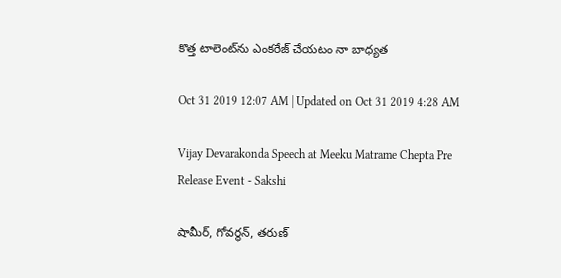కొత్త టాలెంట్‌ను ఎంకరేజ్‌ చేయటం నా బాధ్యత

Oct 31 2019 12:07 AM | Updated on Oct 31 2019 4:28 AM

Vijay Devarakonda Speech at Meeku Matrame Chepta Pre Release Event - Sakshi

షామీర్, గోవర్థన్, తరుణ్‌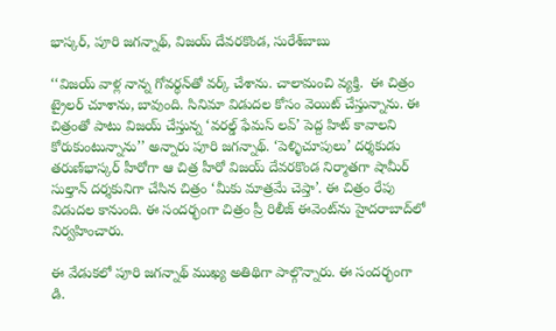భాస్కర్, పూరి జగన్నాథ్, విజయ్‌ దేవరకొండ, సురేశ్‌బాబు

‘‘విజయ్‌ వాళ్ల నాన్న గోవర్థన్‌తో వర్క్‌ చేశాను. చాలామంచి వ్యక్తి.  ఈ చిత్రం ట్రైలర్‌ చూశాను, బావుంది. సినిమా విడుదల కోసం వెయిట్‌ చేస్తున్నాను. ఈ చిత్రంతో పాటు విజయ్‌ చేస్తున్న ‘వరల్డ్‌ ఫేమస్‌ లవ్‌’ పెద్ద హిట్‌ కావాలని కోరుకుంటున్నాను’’ అన్నారు పూరి జగన్నాథ్‌. ‘పెళ్ళిచూపులు’ దర్శకుడు తరుణ్‌భాస్కర్‌ హీరోగా ఆ చిత్ర హీరో విజయ్‌ దేవరకొండ నిర్మాతగా షామీర్‌ సుల్తాన్‌ దర్శకునిగా చేసిన చిత్రం ‘మీకు మాత్రమే చెప్తా’. ఈ చిత్రం రేపు విడుదల కానుంది. ఈ సందర్భంగా చిత్రం ప్రీ రిలీజ్‌ ఈవెంట్‌ను హైదరాబాద్‌లో నిర్వహించారు.

ఈ వేడుకలో పూరి జగన్నాథ్‌ ముఖ్య అతిథిగా పాల్గొన్నారు. ఈ సందర్భంగా డి.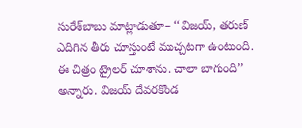సురేశ్‌బాబు మాట్లాడుతూ– ‘‘విజయ్, తరుణ్‌ ఎదిగిన తీరు చూస్తుంటే ముచ్చటగా ఉంటుంది. ఈ చిత్రం ట్రైలర్‌ చూశాను. చాలా బాగుంది’’ అన్నారు. విజయ్‌ దేవరకొండ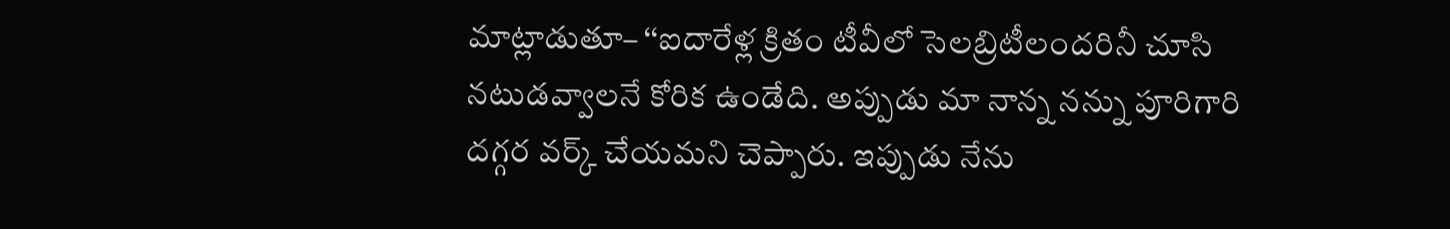మాట్లాడుతూ– ‘‘ఐదారేళ్ల క్రితం టీవీలో సెలబ్రిటీలందరినీ చూసి నటుడవ్వాలనే కోరిక ఉండేది. అప్పుడు మా నాన్న నన్ను పూరిగారి దగ్గర వర్క్‌ చేయమని చెప్పారు. ఇప్పుడు నేను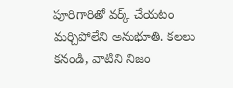పూరిగారితో వర్క్‌ చేయటం మర్చిపోలేని అనుభూతి. కలలు కనండి, వాటిని నిజం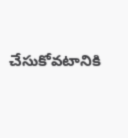చేసుకోవటానికి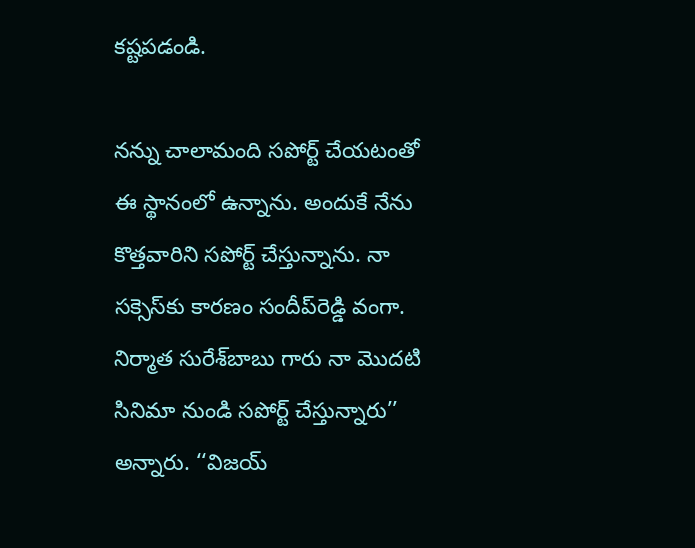కష్టపడండి.

నన్ను చాలామంది సపోర్ట్‌ చేయటంతో ఈ స్థానంలో ఉన్నాను. అందుకే నేను కొత్తవారిని సపోర్ట్‌ చేస్తున్నాను. నా సక్సెస్‌కు కారణం సందీప్‌రెడ్డి వంగా. నిర్మాత సురేశ్‌బాబు గారు నా మొదటి సినిమా నుండి సపోర్ట్‌ చేస్తున్నారు’’ అన్నారు. ‘‘విజయ్‌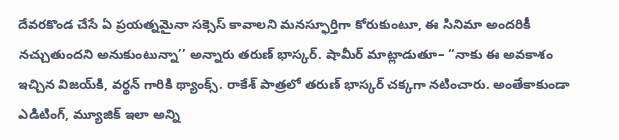దేవరకొండ చేసే ఏ ప్రయత్నమైనా సక్సెస్‌ కావాలని మనస్ఫూర్తిగా కోరుకుంటూ, ఈ సినిమా అందరికీ నచ్చుతుందని అనుకుంటున్నా’’ అన్నారు తరుణ్‌ భాస్కర్‌. షామీర్‌ మాట్లాడుతూ– ‘‘నాకు ఈ అవకాశం ఇచ్చిన విజయ్‌కి, వర్థన్‌ గారికి థ్యాంక్స్‌. రాకేశ్‌ పాత్రలో తరుణ్‌ భాస్కర్‌ చక్కగా నటించారు. అంతేకాకుండా ఎడిటింగ్, మ్యూజిక్‌ ఇలా అన్ని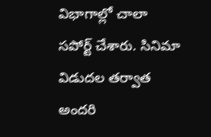విభాగాల్లో చాలా సపోర్ట్‌ చేశారు. సినిమా విడుదల తర్వాత అందరి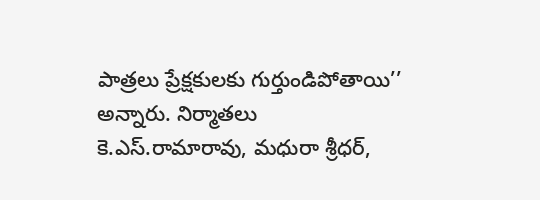పాత్రలు ప్రేక్షకులకు గుర్తుండిపోతాయి’’ అన్నారు. నిర్మాతలు కె.ఎస్‌.రామారావు, మధురా శ్రీధర్,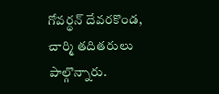గోవర్థన్‌ దేవరకొండ, చార్మి తదితరులు పాల్గొన్నారు.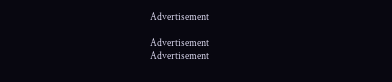Advertisement

Advertisement
Advertisement